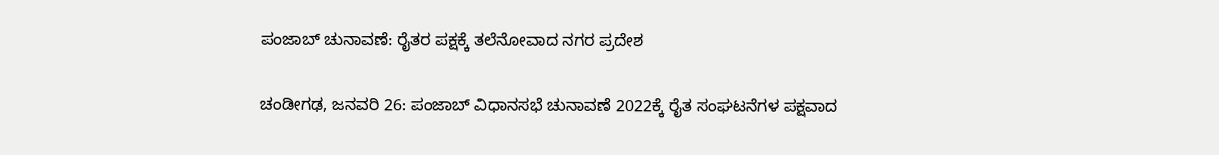ಪಂಜಾಬ್‌ ಚುನಾವಣೆ: ರೈತರ ಪಕ್ಷಕ್ಕೆ ತಲೆನೋವಾದ ನಗರ ಪ್ರದೇಶ

ಚಂಡೀಗಢ, ಜನವರಿ 26: ಪಂಜಾಬ್ ವಿಧಾನಸಭೆ ಚುನಾವಣೆ 2022ಕ್ಕೆ ರೈತ ಸಂಘಟನೆಗಳ ಪಕ್ಷವಾದ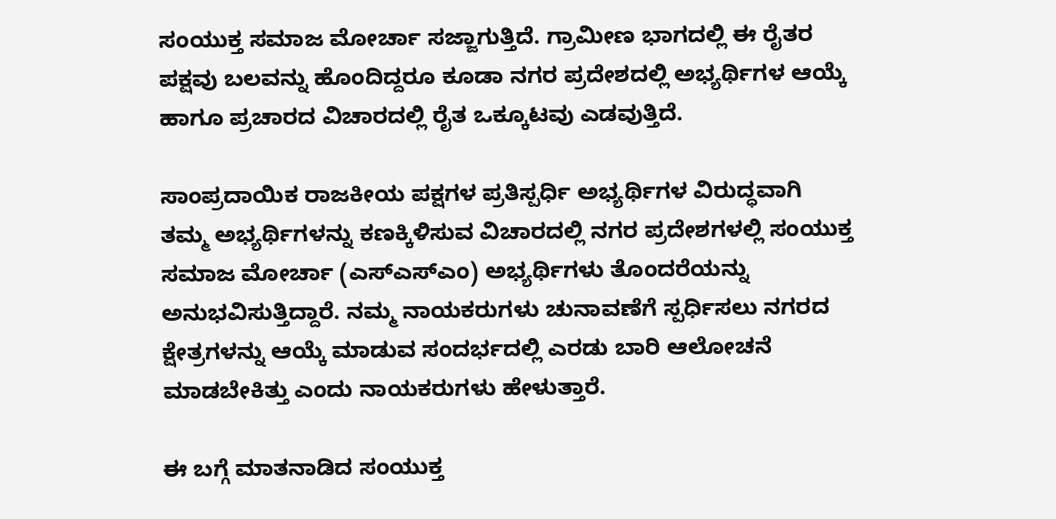ಸಂಯುಕ್ತ ಸಮಾಜ ಮೋರ್ಚಾ ಸಜ್ಜಾಗುತ್ತಿದೆ. ಗ್ರಾಮೀಣ ಭಾಗದಲ್ಲಿ ಈ ರೈತರ ಪಕ್ಷವು ಬಲವನ್ನು ಹೊಂದಿದ್ದರೂ ಕೂಡಾ ನಗರ ಪ್ರದೇಶದಲ್ಲಿ ಅಭ್ಯರ್ಥಿಗಳ ಆಯ್ಕೆ ಹಾಗೂ ಪ್ರಚಾರದ ವಿಚಾರದಲ್ಲಿ ರೈತ ಒಕ್ಕೂಟವು ಎಡವುತ್ತಿದೆ.

ಸಾಂಪ್ರದಾಯಿಕ ರಾಜಕೀಯ ಪಕ್ಷಗಳ ಪ್ರತಿಸ್ಪರ್ಧಿ ಅಭ್ಯರ್ಥಿಗಳ ವಿರುದ್ಧವಾಗಿ ತಮ್ಮ ಅಭ್ಯರ್ಥಿಗಳನ್ನು ಕಣಕ್ಕಿಳಿಸುವ ವಿಚಾರದಲ್ಲಿ ನಗರ ಪ್ರದೇಶಗಳಲ್ಲಿ ಸಂಯುಕ್ತ ಸಮಾಜ ಮೋರ್ಚಾ (ಎಸ್‌ಎಸ್‌ಎಂ) ಅಭ್ಯರ್ಥಿಗಳು ತೊಂದರೆಯನ್ನು ಅನುಭವಿಸುತ್ತಿದ್ದಾರೆ. ನಮ್ಮ ನಾಯಕರುಗಳು ಚುನಾವಣೆಗೆ ಸ್ಪರ್ಧಿಸಲು ನಗರದ ಕ್ಷೇತ್ರಗಳನ್ನು ಆಯ್ಕೆ ಮಾಡುವ ಸಂದರ್ಭದಲ್ಲಿ ಎರಡು ಬಾರಿ ಆಲೋಚನೆ ಮಾಡಬೇಕಿತ್ತು ಎಂದು ನಾಯಕರುಗಳು ಹೇಳುತ್ತಾರೆ.

ಈ ಬಗ್ಗೆ ಮಾತನಾಡಿದ ಸಂಯುಕ್ತ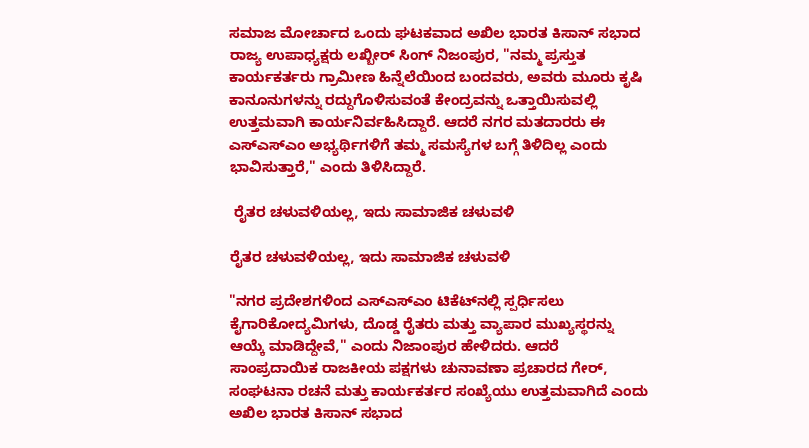ಸಮಾಜ ಮೋರ್ಚಾದ ಒಂದು ಘಟಕವಾದ ಅಖಿಲ ಭಾರತ ಕಿಸಾನ್ ಸಭಾದ ರಾಜ್ಯ ಉಪಾಧ್ಯಕ್ಷರು ಲಖ್ಬೀರ್ ಸಿಂಗ್ ನಿಜಂಪುರ, "ನಮ್ಮ ಪ್ರಸ್ತುತ ಕಾರ್ಯಕರ್ತರು ಗ್ರಾಮೀಣ ಹಿನ್ನೆಲೆಯಿಂದ ಬಂದವರು, ಅವರು ಮೂರು ಕೃಷಿ ಕಾನೂನುಗಳನ್ನು ರದ್ದುಗೊಳಿಸುವಂತೆ ಕೇಂದ್ರವನ್ನು ಒತ್ತಾಯಿಸುವಲ್ಲಿ ಉತ್ತಮವಾಗಿ ಕಾರ್ಯನಿರ್ವಹಿಸಿದ್ದಾರೆ. ಆದರೆ ನಗರ ಮತದಾರರು ಈ ಎಸ್‌ಎಸ್‌ಎಂ ಅಭ್ಯರ್ಥಿಗಳಿಗೆ ತಮ್ಮ ಸಮಸ್ಯೆಗಳ ಬಗ್ಗೆ ತಿಳಿದಿಲ್ಲ ಎಂದು ಭಾವಿಸುತ್ತಾರೆ," ಎಂದು ತಿಳಿಸಿದ್ದಾರೆ.

 ರೈತರ ಚಳುವಳಿಯಲ್ಲ, ಇದು ಸಾಮಾಜಿಕ ಚಳುವಳಿ

ರೈತರ ಚಳುವಳಿಯಲ್ಲ, ಇದು ಸಾಮಾಜಿಕ ಚಳುವಳಿ

"ನಗರ ಪ್ರದೇಶಗಳಿಂದ ಎಸ್‌ಎಸ್‌ಎಂ ಟಿಕೆಟ್‌ನಲ್ಲಿ ಸ್ಪರ್ಧಿಸಲು ಕೈಗಾರಿಕೋದ್ಯಮಿಗಳು, ದೊಡ್ಡ ರೈತರು ಮತ್ತು ವ್ಯಾಪಾರ ಮುಖ್ಯಸ್ಥರನ್ನು ಆಯ್ಕೆ ಮಾಡಿದ್ದೇವೆ," ಎಂದು ನಿಜಾಂಪುರ ಹೇಳಿದರು. ಆದರೆ ಸಾಂಪ್ರದಾಯಿಕ ರಾಜಕೀಯ ಪಕ್ಷಗಳು ಚುನಾವಣಾ ಪ್ರಚಾರದ ಗೇರ್, ಸಂಘಟನಾ ರಚನೆ ಮತ್ತು ಕಾರ್ಯಕರ್ತರ ಸಂಖ್ಯೆಯು ಉತ್ತಮವಾಗಿದೆ ಎಂದು ಅಖಿಲ ಭಾರತ ಕಿಸಾನ್ ಸಭಾದ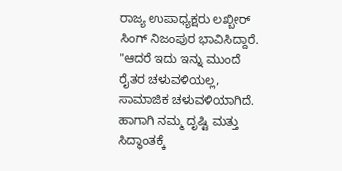ರಾಜ್ಯ ಉಪಾಧ್ಯಕ್ಷರು ಲಖ್ಬೀರ್ ಸಿಂಗ್ ನಿಜಂಪುರ ಭಾವಿಸಿದ್ದಾರೆ. "ಆದರೆ ಇದು ಇನ್ನು ಮುಂದೆ ರೈತರ ಚಳುವಳಿಯಲ್ಲ, ಸಾಮಾಜಿಕ ಚಳುವಳಿಯಾಗಿದೆ. ಹಾಗಾಗಿ ನಮ್ಮ ದೃಷ್ಟಿ ಮತ್ತು ಸಿದ್ಧಾಂತಕ್ಕೆ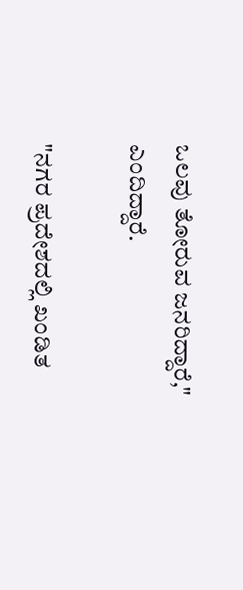ಒಲವು ತೋರುವ ಜನರಿದ್ದಾರೆ," ಎಂದಿದ್ದಾರೆ.

"ನಗರ ಪ್ರದೇಶದಲ್ಲಿ ಖಂಡಿತ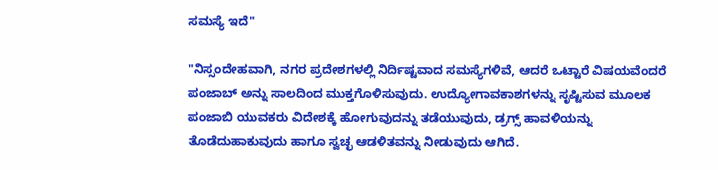ಸಮಸ್ಯೆ ಇದೆ"

"ನಿಸ್ಸಂದೇಹವಾಗಿ, ನಗರ ಪ್ರದೇಶಗಳಲ್ಲಿ ನಿರ್ದಿಷ್ಟವಾದ ಸಮಸ್ಯೆಗಳಿವೆ, ಆದರೆ ಒಟ್ಟಾರೆ ವಿಷಯವೆಂದರೆ ಪಂಜಾಬ್ ಅನ್ನು ಸಾಲದಿಂದ ಮುಕ್ತಗೊಳಿಸುವುದು. ಉದ್ಯೋಗಾವಕಾಶಗಳನ್ನು ಸೃಷ್ಟಿಸುವ ಮೂಲಕ ಪಂಜಾಬಿ ಯುವಕರು ವಿದೇಶಕ್ಕೆ ಹೋಗುವುದನ್ನು ತಡೆಯುವುದು, ಡ್ರಗ್ಸ್ ಹಾವಳಿಯನ್ನು ತೊಡೆದುಹಾಕುವುದು ಹಾಗೂ ಸ್ವಚ್ಛ ಆಡಳಿತವನ್ನು ನೀಡುವುದು ಆಗಿದೆ.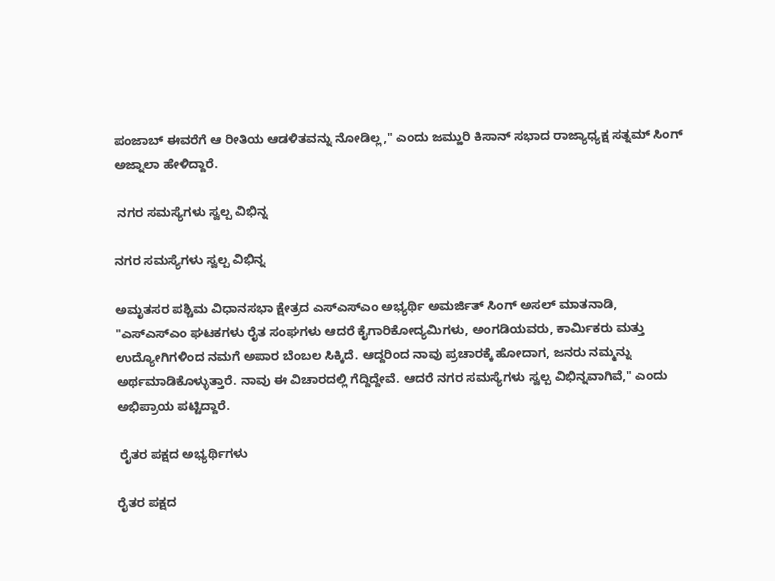ಪಂಜಾಬ್‌ ಈವರೆಗೆ ಆ ರೀತಿಯ ಆಡಳಿತವನ್ನು ನೋಡಿಲ್ಲ," ಎಂದು ಜಮ್ಹುರಿ ಕಿಸಾನ್ ಸಭಾದ ರಾಜ್ಯಾಧ್ಯಕ್ಷ ಸತ್ನಮ್ ಸಿಂಗ್ ಅಜ್ನಾಲಾ ಹೇಳಿದ್ದಾರೆ.

 ನಗರ ಸಮಸ್ಯೆಗಳು ಸ್ವಲ್ಪ ವಿಭಿನ್ನ

ನಗರ ಸಮಸ್ಯೆಗಳು ಸ್ವಲ್ಪ ವಿಭಿನ್ನ

ಅಮೃತಸರ ಪಶ್ಚಿಮ ವಿಧಾನಸಭಾ ಕ್ಷೇತ್ರದ ಎಸ್‌ಎಸ್‌ಎಂ ಅಭ್ಯರ್ಥಿ ಅಮರ್ಜಿತ್ ಸಿಂಗ್ ಅಸಲ್ ಮಾತನಾಡಿ, "ಎಸ್‌ಎಸ್‌ಎಂ ಘಟಕಗಳು ರೈತ ಸಂಘಗಳು ಆದರೆ ಕೈಗಾರಿಕೋದ್ಯಮಿಗಳು, ಅಂಗಡಿಯವರು, ಕಾರ್ಮಿಕರು ಮತ್ತು ಉದ್ಯೋಗಿಗಳಿಂದ ನಮಗೆ ಅಪಾರ ಬೆಂಬಲ ಸಿಕ್ಕಿದೆ. ಆದ್ದರಿಂದ ನಾವು ಪ್ರಚಾರಕ್ಕೆ ಹೋದಾಗ, ಜನರು ನಮ್ಮನ್ನು ಅರ್ಥಮಾಡಿಕೊಳ್ಳುತ್ತಾರೆ. ನಾವು ಈ ವಿಚಾರದಲ್ಲಿ ಗೆದ್ದಿದ್ದೇವೆ. ಆದರೆ ನಗರ ಸಮಸ್ಯೆಗಳು ಸ್ವಲ್ಪ ವಿಭಿನ್ನವಾಗಿವೆ," ಎಂದು ಅಭಿಪ್ರಾಯ ಪಟ್ಟಿದ್ದಾರೆ.

 ರೈತರ ಪಕ್ಷದ ಅಭ್ಯರ್ಥಿಗಳು

ರೈತರ ಪಕ್ಷದ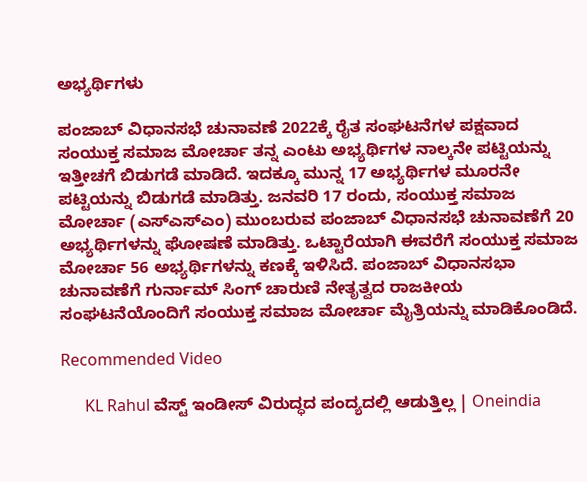ಅಭ್ಯರ್ಥಿಗಳು

ಪಂಜಾಬ್ ವಿಧಾನಸಭೆ ಚುನಾವಣೆ 2022ಕ್ಕೆ ರೈತ ಸಂಘಟನೆಗಳ ಪಕ್ಷವಾದ ಸಂಯುಕ್ತ ಸಮಾಜ ಮೋರ್ಚಾ ತನ್ನ ಎಂಟು ಅಭ್ಯರ್ಥಿಗಳ ನಾಲ್ಕನೇ ಪಟ್ಟಿಯನ್ನು ಇತ್ತೀಚಗೆ ಬಿಡುಗಡೆ ಮಾಡಿದೆ. ಇದಕ್ಕೂ ಮುನ್ನ 17 ಅಭ್ಯರ್ಥಿಗಳ ಮೂರನೇ ಪಟ್ಟಿಯನ್ನು ಬಿಡುಗಡೆ ಮಾಡಿತ್ತು. ಜನವರಿ 17 ರಂದು, ಸಂಯುಕ್ತ ಸಮಾಜ ಮೋರ್ಚಾ (ಎಸ್‌ಎಸ್‌ಎಂ) ಮುಂಬರುವ ಪಂಜಾಬ್‌ ವಿಧಾನಸಭೆ ಚುನಾವಣೆಗೆ 20 ಅಭ್ಯರ್ಥಿಗಳನ್ನು ಘೋಷಣೆ ಮಾಡಿತ್ತು. ಒಟ್ಟಾರೆಯಾಗಿ ಈವರೆಗೆ ಸಂಯುಕ್ತ ಸಮಾಜ ಮೋರ್ಚಾ 56 ಅಭ್ಯರ್ಥಿಗಳನ್ನು ಕಣಕ್ಕೆ ಇಳಿಸಿದೆ. ಪಂಜಾಬ್ ವಿಧಾನಸಭಾ ಚುನಾವಣೆಗೆ ಗುರ್ನಾಮ್ ಸಿಂಗ್ ಚಾರುಣಿ ನೇತೃತ್ವದ ರಾಜಕೀಯ ಸಂಘಟನೆಯೊಂದಿಗೆ ಸಂಯುಕ್ತ ಸಮಾಜ ಮೋರ್ಚಾ ಮೈತ್ರಿಯನ್ನು ಮಾಡಿಕೊಂಡಿದೆ.

Recommended Video

      KL Rahul ವೆಸ್ಟ್ ಇಂಡೀಸ್ ವಿರುದ್ಧದ ಪಂದ್ಯದಲ್ಲಿ ಆಡುತ್ತಿಲ್ಲ | Oneindia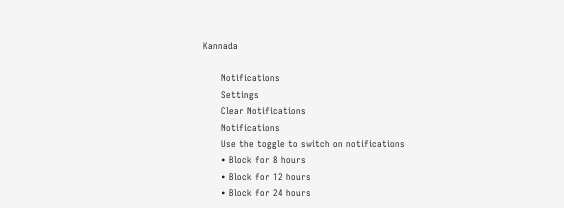Kannada

      Notifications
      Settings
      Clear Notifications
      Notifications
      Use the toggle to switch on notifications
      • Block for 8 hours
      • Block for 12 hours
      • Block for 24 hours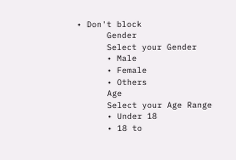• Don't block
      Gender
      Select your Gender
      • Male
      • Female
      • Others
      Age
      Select your Age Range
      • Under 18
      • 18 to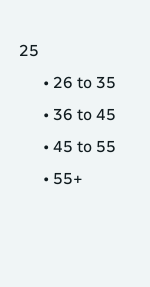25
      • 26 to 35
      • 36 to 45
      • 45 to 55
      • 55+